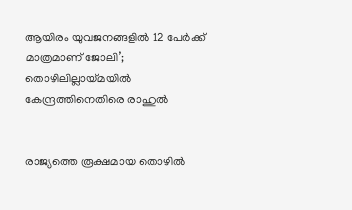ആയിരം യുവജനങ്ങളിൽ 12 പേർക്ക് മാത്രമാണ് ജോലി’; തൊഴിലില്ലായ്മയിൽ കേന്ദ്രത്തിനെതിരെ രാഹുൽ


രാജ്യത്തെ രൂക്ഷമായ തൊഴിൽ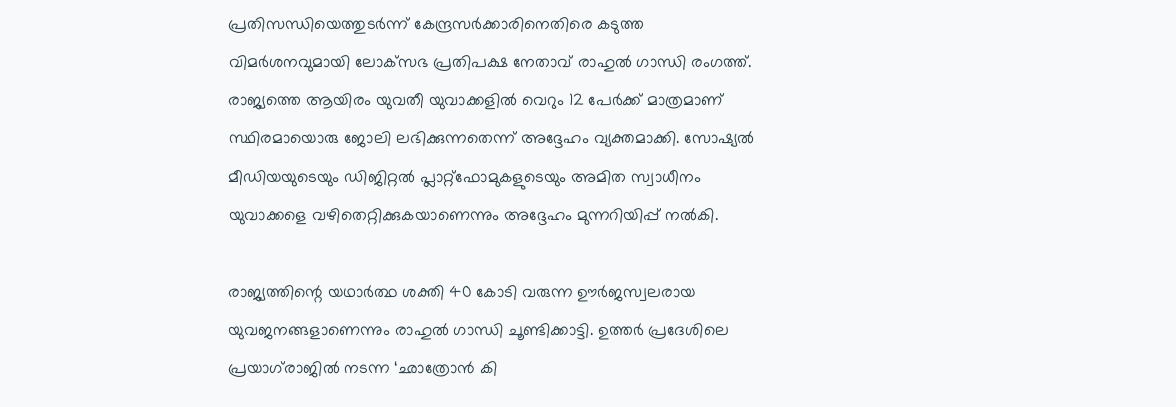പ്രതിസന്ധിയെത്തുടർന്ന് കേന്ദ്രസർക്കാരിനെതിരെ കടുത്ത വിമർശനവുമായി ലോക്‌സഭ പ്രതിപക്ഷ നേതാവ് രാഹുൽ ഗാന്ധി രംഗത്ത്. രാജ്യത്തെ ആയിരം യുവതീ യുവാക്കളിൽ വെറും 12 പേർക്ക് മാത്രമാണ് സ്ഥിരമായൊരു ജോലി ലഭിക്കുന്നതെന്ന് അദ്ദേഹം വ്യക്തമാക്കി. സോഷ്യൽ മീഡിയയുടെയും ഡിജിറ്റൽ പ്ലാറ്റ്‌ഫോമുകളുടെയും അമിത സ്വാധീനം യുവാക്കളെ വഴിതെറ്റിക്കുകയാണെന്നും അദ്ദേഹം മുന്നറിയിപ്പ് നൽകി.

രാജ്യത്തിന്റെ യഥാർത്ഥ ശക്തി 40 കോടി വരുന്ന ഊർജസ്വലരായ യുവജനങ്ങളാണെന്നും രാഹുൽ ഗാന്ധി ചൂണ്ടിക്കാട്ടി. ഉത്തർ പ്രദേശിലെ പ്രയാഗ്‌രാജിൽ നടന്ന ‘ഛാത്രോൻ കി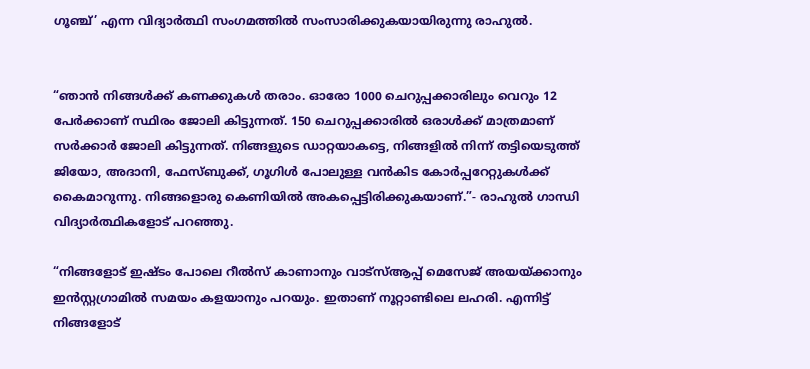ഗൂഞ്ച്’ എന്ന വിദ്യാർത്ഥി സംഗമത്തിൽ സംസാരിക്കുകയായിരുന്നു രാഹുൽ.


“ഞാൻ നിങ്ങൾക്ക് കണക്കുകൾ തരാം. ഓരോ 1000 ചെറുപ്പക്കാരിലും വെറും 12 പേർക്കാണ് സ്ഥിരം ജോലി കിട്ടുന്നത്. 150 ചെറുപ്പക്കാരിൽ ഒരാൾക്ക് മാത്രമാണ് സർക്കാർ ജോലി കിട്ടുന്നത്. നിങ്ങളുടെ ഡാറ്റയാകട്ടെ, നിങ്ങളിൽ നിന്ന് തട്ടിയെടുത്ത് ജിയോ, അദാനി, ഫേസ്ബുക്ക്, ഗൂഗിൾ പോലുള്ള വൻകിട കോർപ്പറേറ്റുകൾക്ക് കൈമാറുന്നു. നിങ്ങളൊരു കെണിയിൽ അകപ്പെട്ടിരിക്കുകയാണ്.”- രാഹുൽ ഗാന്ധി വിദ്യാർത്ഥികളോട് പറഞ്ഞു.

“നിങ്ങളോട് ഇഷ്ടം പോലെ റീൽസ് കാണാനും വാട്സ്ആപ്പ് മെസേജ് അയയ്ക്കാനും ഇൻസ്റ്റഗ്രാമിൽ സമയം കളയാനും പറയും. ഇതാണ് നൂറ്റാണ്ടിലെ ലഹരി. എന്നിട്ട് നിങ്ങളോട്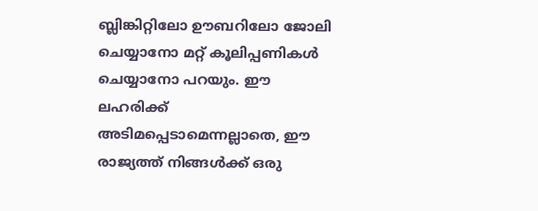ബ്ലിങ്കിറ്റിലോ ഊബറിലോ ജോലി ചെയ്യാനോ മറ്റ് കൂലിപ്പണികൾ ചെയ്യാനോ പറയും. ഈ ലഹരിക്ക് അടിമപ്പെടാമെന്നല്ലാതെ, ഈ രാജ്യത്ത് നിങ്ങൾക്ക് ഒരു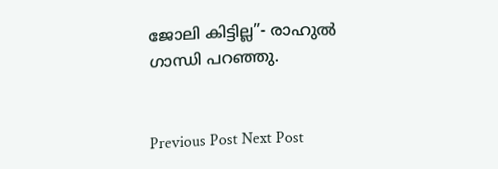ജോലി കിട്ടില്ല”- രാഹുൽ ഗാന്ധി പറഞ്ഞു.


Previous Post Next Post